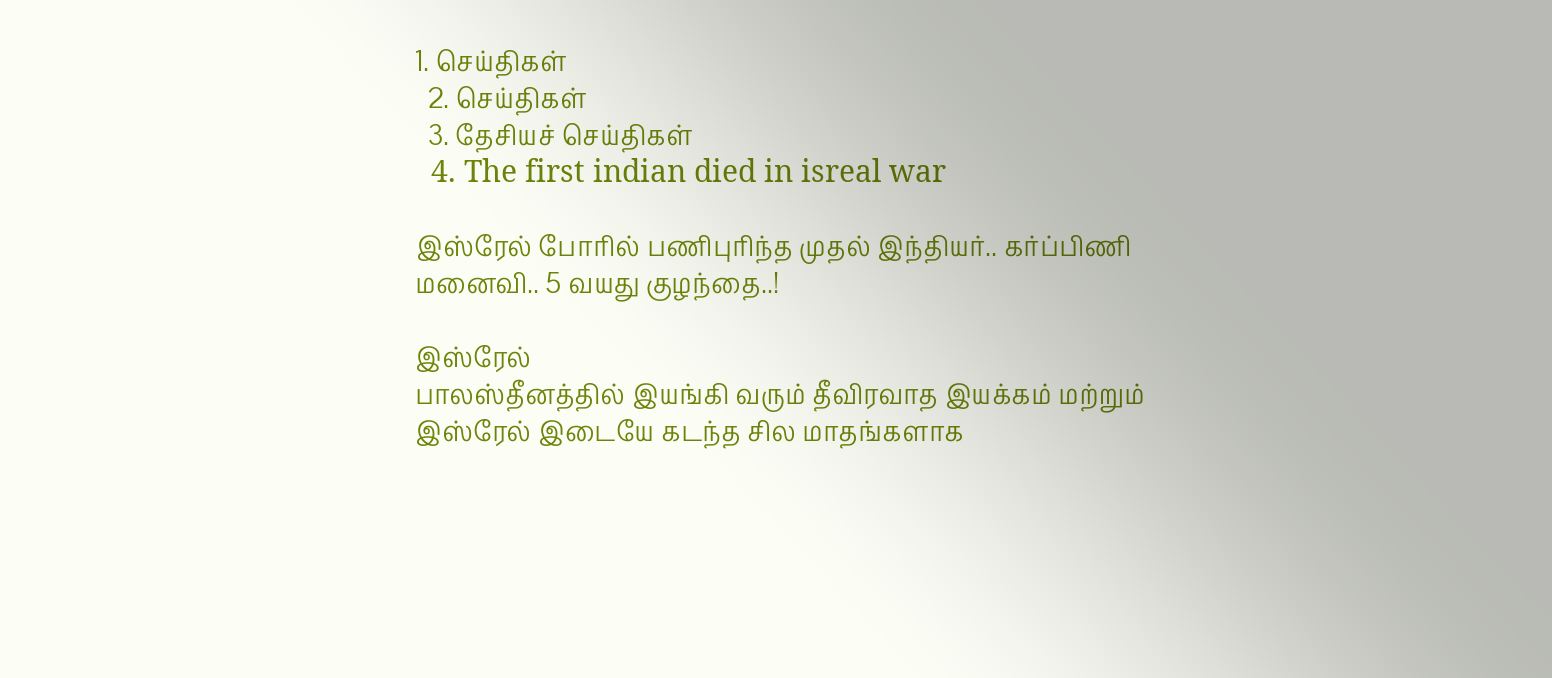1. செய்திகள்
  2. செய்திகள்
  3. தேசியச் செய்திகள்
  4. The first indian died in isreal war

இஸ்ரேல் போரில் பணிபுரிந்த முதல் இந்தியர்.. கர்ப்பிணி மனைவி.. 5 வயது குழந்தை..!

இஸ்ரேல்
பாலஸ்தீனத்தில் இயங்கி வரும் தீவிரவாத இயக்கம் மற்றும் இஸ்ரேல் இடையே கடந்த சில மாதங்களாக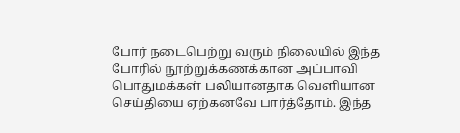போர் நடைபெற்று வரும் நிலையில் இந்த போரில் நூற்றுக்கணக்கான அப்பாவி பொதுமக்கள் பலியானதாக வெளியான செய்தியை ஏற்கனவே பார்த்தோம். இந்த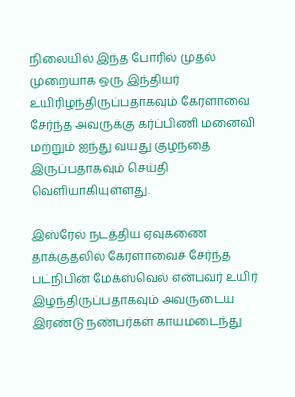நிலையில் இந்த போரில் முதல் முறையாக ஒரு இந்தியர் உயிரிழந்திருப்பதாகவும் கேரளாவை சேர்ந்த அவருக்கு கர்ப்பிணி மனைவி மற்றும் ஐந்து வயது குழந்தை இருப்பதாகவும் செய்தி வெளியாகியுள்ளது.

இஸ்ரேல் நடத்திய ஏவுகணை தாக்குதலில் கேரளாவைச் சேர்ந்த பட்நிபின் மேக்ஸ்வெல் என்பவர் உயிர் இழந்திருப்பதாகவும் அவருடைய இரண்டு நண்பர்கள் காயமடைந்து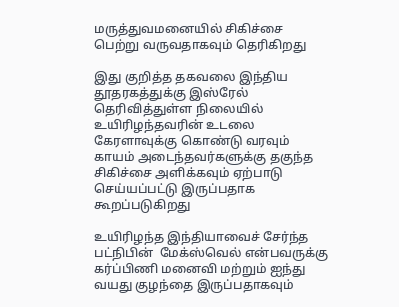மருத்துவமனையில் சிகிச்சை பெற்று வருவதாகவும் தெரிகிறது

இது குறித்த தகவலை இந்திய தூதரகத்துக்கு இஸ்ரேல் தெரிவித்துள்ள நிலையில் உயிரிழந்தவரின் உடலை கேரளாவுக்கு கொண்டு வரவும் காயம் அடைந்தவர்களுக்கு தகுந்த சிகிச்சை அளிக்கவும் ஏற்பாடு செய்யப்பட்டு இருப்பதாக கூறப்படுகிறது

உயிரிழந்த இந்தியாவைச் சேர்ந்த பட்நிபின்  மேக்ஸ்வெல் என்பவருக்கு கர்ப்பிணி மனைவி மற்றும் ஐந்து வயது குழந்தை இருப்பதாகவும்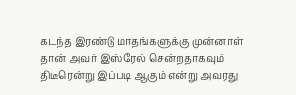கடந்த இரண்டு மாதங்களுக்கு முன்னாள் தான் அவர் இஸ்ரேல் சென்றதாகவும் திடீரென்று இப்படி ஆகும் என்று அவரது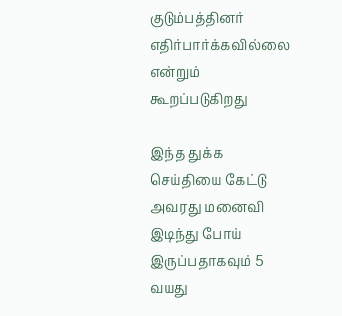குடும்பத்தினர் எதிர்பார்க்கவில்லை என்றும் கூறப்படுகிறது

இந்த துக்க செய்தியை கேட்டு அவரது மனைவி இடிந்து போய் இருப்பதாகவும் 5 வயது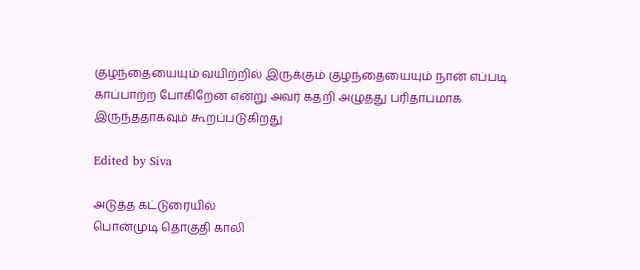குழந்தையையும் வயிற்றில் இருக்கும் குழந்தையையும் நான் எப்படி காப்பாற்ற போகிறேன் என்று அவர் கதறி அழுதது பரிதாபமாக இருந்ததாகவும் கூறப்படுகிறது

Edited by Siva

அடுத்த கட்டுரையில்
பொன்முடி தொகுதி காலி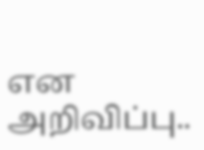என அறிவிப்பு..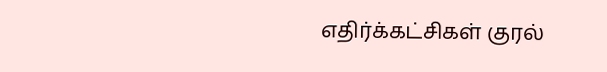எதிர்க்கட்சிகள் குரல்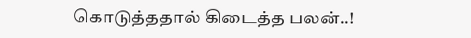கொடுத்ததால் கிடைத்த பலன்..!